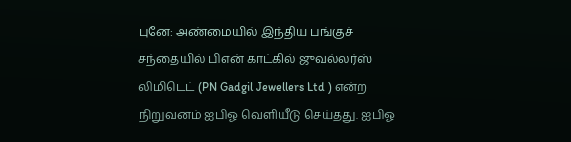புனே: அண்மையில் இந்திய பங்குச் சந்தையில் பிஎன் காட்கில் ஜுவல்லர்ஸ் லிமிடெட் (PN Gadgil Jewellers Ltd ) என்ற நிறுவனம் ஐபிஓ வெளியீடு செய்தது. ஐபிஓ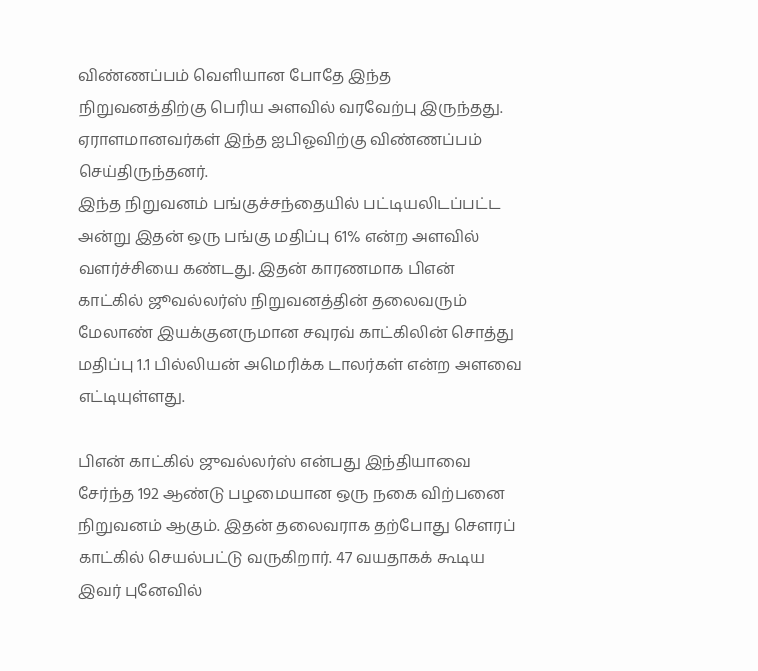விண்ணப்பம் வெளியான போதே இந்த நிறுவனத்திற்கு பெரிய அளவில் வரவேற்பு இருந்தது.
ஏராளமானவர்கள் இந்த ஐபிஓவிற்கு விண்ணப்பம் செய்திருந்தனர்.
இந்த நிறுவனம் பங்குச்சந்தையில் பட்டியலிடப்பட்ட அன்று இதன் ஒரு பங்கு மதிப்பு 61% என்ற அளவில் வளர்ச்சியை கண்டது. இதன் காரணமாக பிஎன் காட்கில் ஜூவல்லர்ஸ் நிறுவனத்தின் தலைவரும் மேலாண் இயக்குனருமான சவுரவ் காட்கிலின் சொத்து மதிப்பு 1.1 பில்லியன் அமெரிக்க டாலர்கள் என்ற அளவை எட்டியுள்ளது.

பிஎன் காட்கில் ஜுவல்லர்ஸ் என்பது இந்தியாவை சேர்ந்த 192 ஆண்டு பழமையான ஒரு நகை விற்பனை நிறுவனம் ஆகும். இதன் தலைவராக தற்போது சௌரப் காட்கில் செயல்பட்டு வருகிறார். 47 வயதாகக் கூடிய இவர் புனேவில்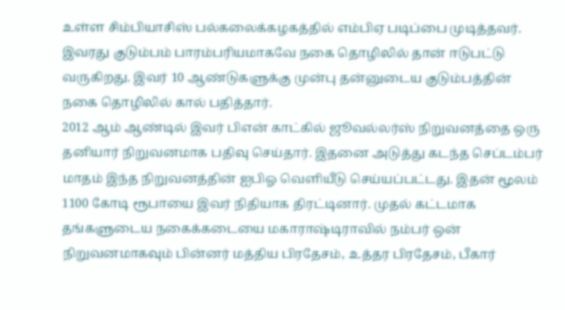உள்ள சிம்பியாசிஸ் பல்கலைக்கழகத்தில் எம்பிஏ படிப்பை முடித்தவர். இவரது குடும்பம் பாரம்பரியமாகவே நகை தொழிலில் தான் ஈடுபட்டு வருகிறது. இவர் 10 ஆண்டுகளுக்கு முன்பு தன்னுடைய குடும்பத்தின் நகை தொழிலில் கால் பதித்தார்.
2012 ஆம் ஆண்டில் இவர் பிஎன் காட்கில் ஜூவல்லர்ஸ் நிறுவனத்தை ஒரு தனியார் நிறுவனமாக பதிவு செய்தார். இதனை அடுத்து கடந்த செப்டம்பர் மாதம் இந்த நிறுவனத்தின் ஐபிஓ வெளியீடு செய்யப்பட்டது. இதன் மூலம் 1100 கோடி ரூபாயை இவர் நிதியாக திரட்டினார். முதல் கட்டமாக தங்களுடைய நகைக்கடையை மகாராஷ்டிராவில் நம்பர் ஒன் நிறுவனமாகவும் பின்னர் மத்திய பிரதேசம், உத்தர பிரதேசம், பீகார்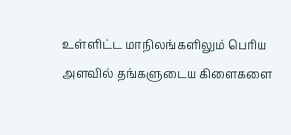உள்ளிட்ட மாநிலங்களிலும் பெரிய அளவில் தங்களுடைய கிளைகளை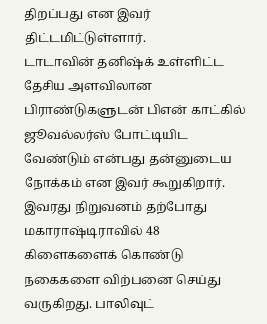திறப்பது என இவர் திட்டமிட்டுள்ளார்.
டாடாவின் தனிஷ்க் உள்ளிட்ட தேசிய அளவிலான பிராண்டுகளுடன் பிஎன் காட்கில் ஜூவல்லர்ஸ் போட்டியிட வேண்டும் என்பது தன்னுடைய நோக்கம் என இவர் கூறுகிறார். இவரது நிறுவனம் தற்போது மகாராஷ்டிராவில் 48 கிளைகளைக் கொண்டு நகைகளை விற்பனை செய்து வருகிறது. பாலிவுட்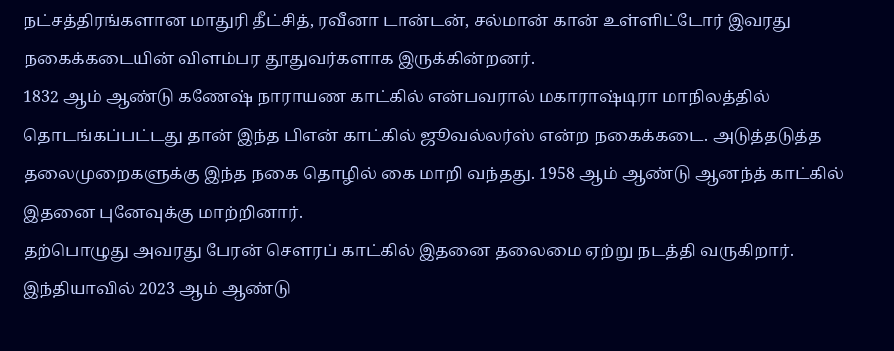நட்சத்திரங்களான மாதுரி தீட்சித், ரவீனா டான்டன், சல்மான் கான் உள்ளிட்டோர் இவரது நகைக்கடையின் விளம்பர தூதுவர்களாக இருக்கின்றனர்.
1832 ஆம் ஆண்டு கணேஷ் நாராயண காட்கில் என்பவரால் மகாராஷ்டிரா மாநிலத்தில் தொடங்கப்பட்டது தான் இந்த பிஎன் காட்கில் ஜூவல்லர்ஸ் என்ற நகைக்கடை. அடுத்தடுத்த தலைமுறைகளுக்கு இந்த நகை தொழில் கை மாறி வந்தது. 1958 ஆம் ஆண்டு ஆனந்த் காட்கில் இதனை புனேவுக்கு மாற்றினார்.
தற்பொழுது அவரது பேரன் சௌரப் காட்கில் இதனை தலைமை ஏற்று நடத்தி வருகிறார். இந்தியாவில் 2023 ஆம் ஆண்டு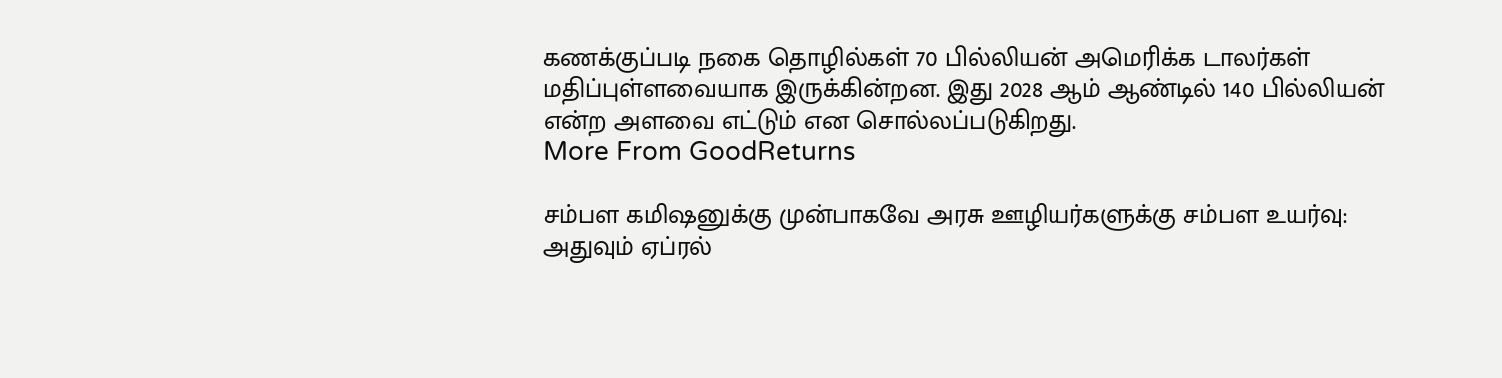கணக்குப்படி நகை தொழில்கள் 70 பில்லியன் அமெரிக்க டாலர்கள் மதிப்புள்ளவையாக இருக்கின்றன. இது 2028 ஆம் ஆண்டில் 140 பில்லியன் என்ற அளவை எட்டும் என சொல்லப்படுகிறது.
More From GoodReturns

சம்பள கமிஷனுக்கு முன்பாகவே அரசு ஊழியர்களுக்கு சம்பள உயர்வு: அதுவும் ஏப்ரல்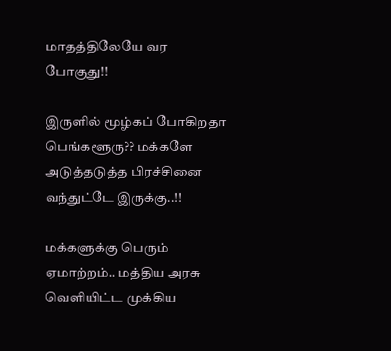மாதத்திலேயே வர போகுது!!

இருளில் மூழ்கப் போகிறதா பெங்களூரு?? மக்களே அடுத்தடுத்த பிரச்சினை வந்துட்டே இருக்கு..!!

மக்களுக்கு பெரும் ஏமாற்றம்.. மத்திய அரசு வெளியிட்ட முக்கிய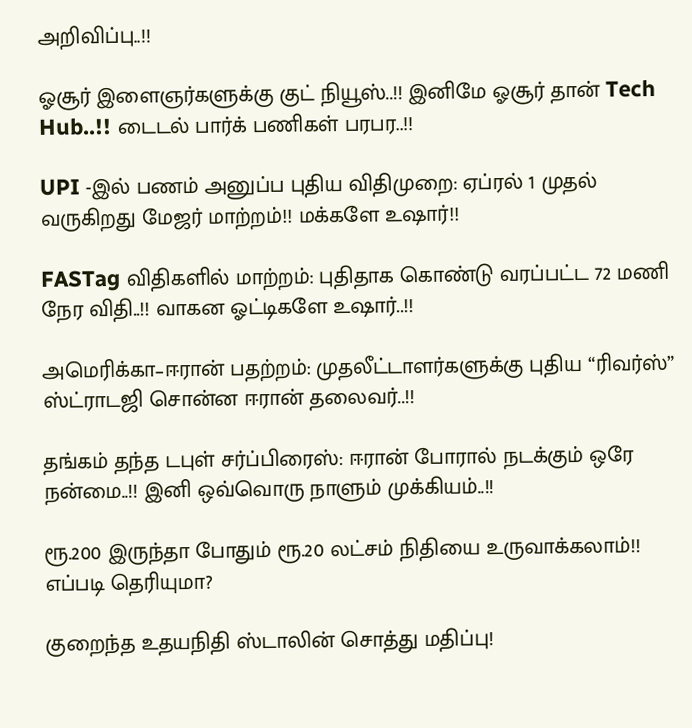அறிவிப்பு..!!

ஓசூர் இளைஞர்களுக்கு குட் நியூஸ்..!! இனிமே ஓசூர் தான் Tech Hub..!! டைடல் பார்க் பணிகள் பரபர..!!

UPI -இல் பணம் அனுப்ப புதிய விதிமுறை: ஏப்ரல் 1 முதல் வருகிறது மேஜர் மாற்றம்!! மக்களே உஷார்!!

FASTag விதிகளில் மாற்றம்: புதிதாக கொண்டு வரப்பட்ட 72 மணி நேர விதி..!! வாகன ஓட்டிகளே உஷார்..!!

அமெரிக்கா–ஈரான் பதற்றம்: முதலீட்டாளர்களுக்கு புதிய “ரிவர்ஸ்” ஸ்ட்ராடஜி சொன்ன ஈரான் தலைவர்..!!

தங்கம் தந்த டபுள் சர்ப்பிரைஸ்: ஈரான் போரால் நடக்கும் ஒரே நன்மை..!! இனி ஒவ்வொரு நாளும் முக்கியம்..!!

ரூ.200 இருந்தா போதும் ரூ.20 லட்சம் நிதியை உருவாக்கலாம்!! எப்படி தெரியுமா?

குறைந்த உதயநிதி ஸ்டாலின் சொத்து மதிப்பு!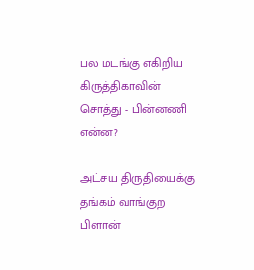பல மடங்கு எகிறிய கிருத்திகாவின் சொத்து - பின்னணி என்ன?

அட்சய திருதியைக்கு தங்கம் வாங்குற பிளான்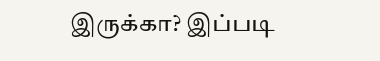இருக்கா? இப்படி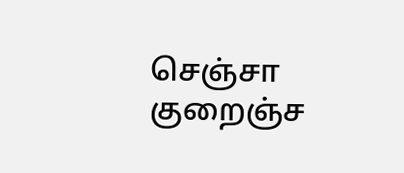செஞ்சா குறைஞ்ச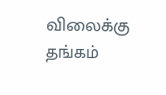விலைக்கு தங்கம்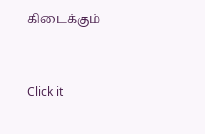கிடைக்கும்



Click it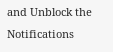and Unblock the Notifications